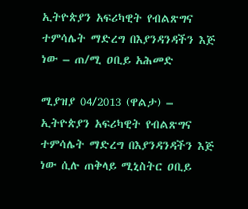ኢትዮጵያን አፍሪካዊት የብልጽግና ተምሳሌት ማድረግ በእያንዳንዳችን እጅ ነው – ጠ/ሚ ዐቢይ አሕመድ

ሚያዝያ 04/2013 (ዋልታ) – ኢትዮጵያን አፍሪካዊት የብልጽግና ተምሳሌት ማድረግ በእያንዳንዳችን እጅ ነው ሲሉ ጠቅላይ ሚኒስትር ዐቢይ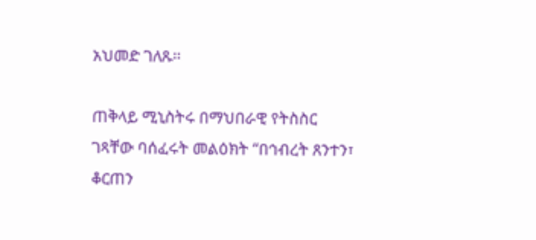አህመድ ገለጹ፡፡

ጠቅላይ ሚኒስትሩ በማህበራዊ የትስስር ገጻቸው ባሰፈሩት መልዕክት “በኅብረት ጸንተን፣ ቆርጠን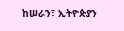ከሠራን፣ ኢትዮጵያን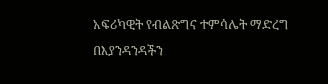አፍሪካዊት የብልጽግና ተምሳሌት ማድረግ በእያንዳንዳችን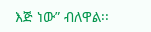እጅ ነው” ብለዋል፡፡